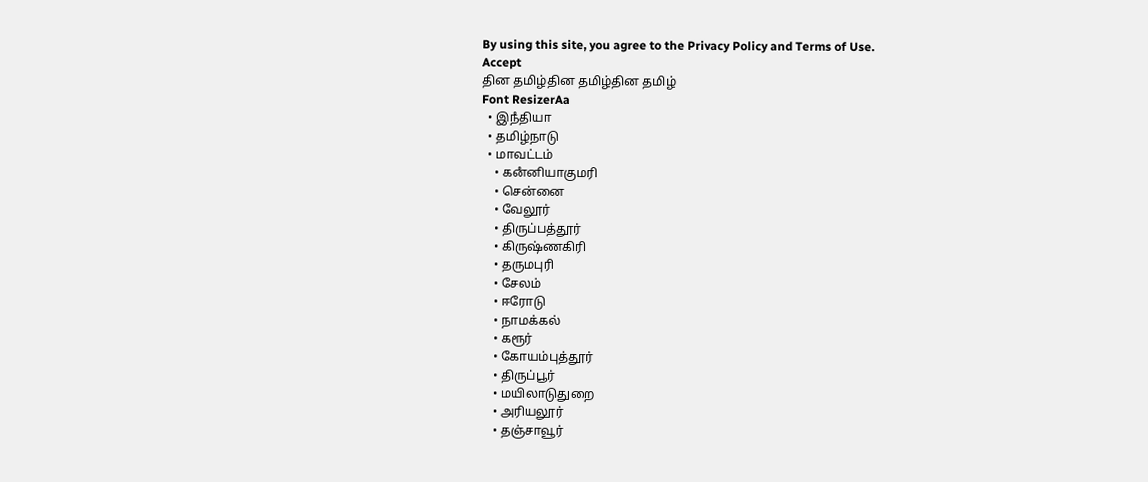By using this site, you agree to the Privacy Policy and Terms of Use.
Accept
தின தமிழ்தின தமிழ்தின தமிழ்
Font ResizerAa
  • இநஂதியா
  • தமிழ்நாடு
  • மாவட்டம்
    • கனஂனியாகுமரி
    • சென்னை
    • வேலூர்
    • திருப்பத்தூர்
    • கிருஷ்ணகிரி
    • தருமபுரி
    • சேலம்
    • ஈரோடு
    • நாமக்கல்
    • கரூர்
    • கோயம்புத்தூர்
    • திருப்பூர்
    • மயிலாடுதுறை
    • அரியலூர்
    • தஞ்சாவூர்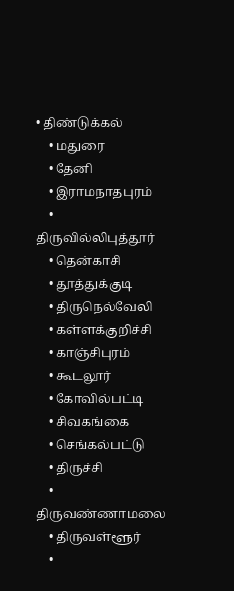• திண்டுக்கல்
    • மதுரை
    • தேனி
    • இராமநாதபுரம்
    • திருவில்லிபுத்தூர்
    • தென்காசி
    • தூத்துக்குடி
    • திருநெல்வேலி
    • கள்ளக்குறிச்சி
    • காஞ்சிபுரம்
    • கூடலூர்
    • கோவில்பட்டி
    • சிவகங்கை
    • செங்கல்பட்டு
    • திருச்சி
    • திருவண்ணாமலை
    • திருவள்ளூர்
    •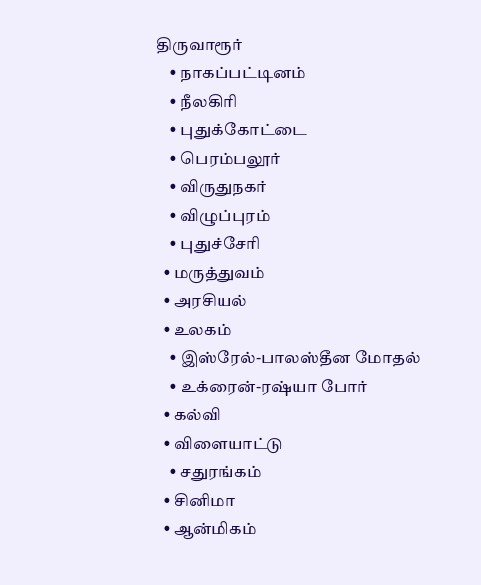திருவாரூர்
    • நாகப்பட்டினம்
    • நீலகிரி
    • புதுக்கோட்டை
    • பெரம்பலூர்
    • விருதுநகர்
    • விழுப்புரம்
    • புதுச்சேரி
  • மருத்துவம்
  • அரசியல்
  • உலகம்
    • இஸ்ரேல்-பாலஸ்தீன மோதல்
    • உக்ரைன்-ரஷ்யா போர்
  • கல்வி
  • விளையாட்டு
    • சதுரங்கம்
  • சினிமா
  • ஆன்மிகம்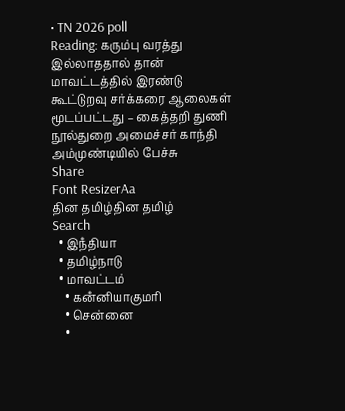• TN 2026 poll
Reading: கரும்பு வரத்து இல்லாததால் தான் மாவட்டத்தில் இரண்டு கூட்டுறவு சர்க்கரை ஆலைகள் மூடப்பட்டது – கைத்தறி துணி நூல்துறை அமைச்சர் காந்தி அம்முண்டியில் பேச்சு
Share
Font ResizerAa
தின தமிழ்தின தமிழ்
Search
  • இநஂதியா
  • தமிழ்நாடு
  • மாவட்டம்
    • கனஂனியாகுமரி
    • சென்னை
    •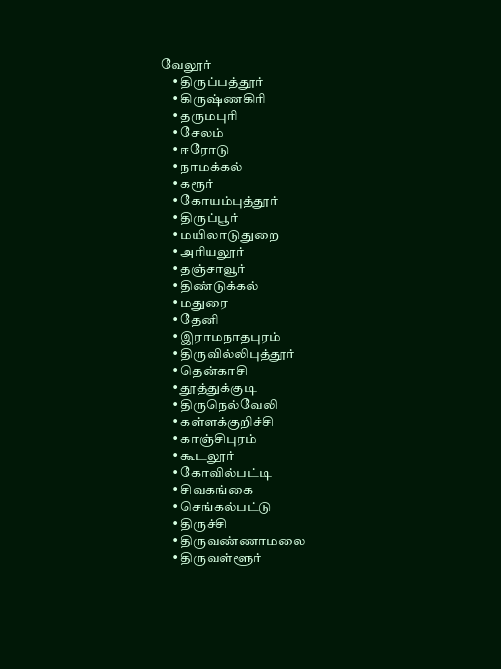வேலூர்
    • திருப்பத்தூர்
    • கிருஷ்ணகிரி
    • தருமபுரி
    • சேலம்
    • ஈரோடு
    • நாமக்கல்
    • கரூர்
    • கோயம்புத்தூர்
    • திருப்பூர்
    • மயிலாடுதுறை
    • அரியலூர்
    • தஞ்சாவூர்
    • திண்டுக்கல்
    • மதுரை
    • தேனி
    • இராமநாதபுரம்
    • திருவில்லிபுத்தூர்
    • தென்காசி
    • தூத்துக்குடி
    • திருநெல்வேலி
    • கள்ளக்குறிச்சி
    • காஞ்சிபுரம்
    • கூடலூர்
    • கோவில்பட்டி
    • சிவகங்கை
    • செங்கல்பட்டு
    • திருச்சி
    • திருவண்ணாமலை
    • திருவள்ளூர்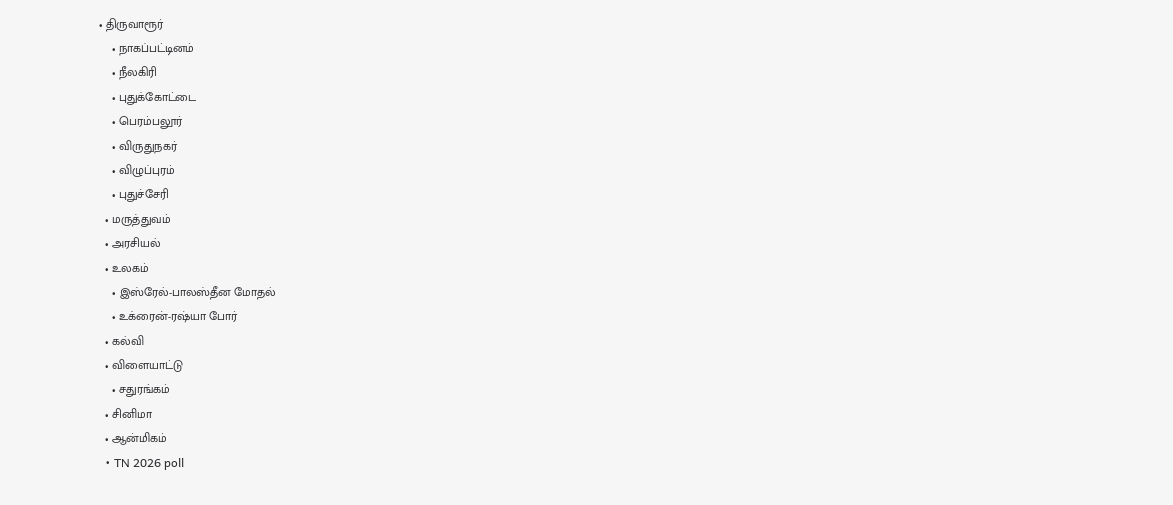• திருவாரூர்
    • நாகப்பட்டினம்
    • நீலகிரி
    • புதுக்கோட்டை
    • பெரம்பலூர்
    • விருதுநகர்
    • விழுப்புரம்
    • புதுச்சேரி
  • மருத்துவம்
  • அரசியல்
  • உலகம்
    • இஸ்ரேல்-பாலஸ்தீன மோதல்
    • உக்ரைன்-ரஷ்யா போர்
  • கல்வி
  • விளையாட்டு
    • சதுரங்கம்
  • சினிமா
  • ஆன்மிகம்
  • TN 2026 poll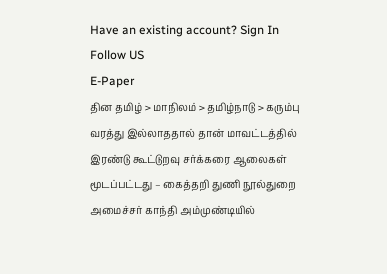Have an existing account? Sign In
Follow US
E-Paper
தின தமிழ் > மாநிலம் > தமிழ்நாடு > கரும்பு வரத்து இல்லாததால் தான் மாவட்டத்தில் இரண்டு கூட்டுறவு சர்க்கரை ஆலைகள் மூடப்பட்டது – கைத்தறி துணி நூல்துறை அமைச்சர் காந்தி அம்முண்டியில்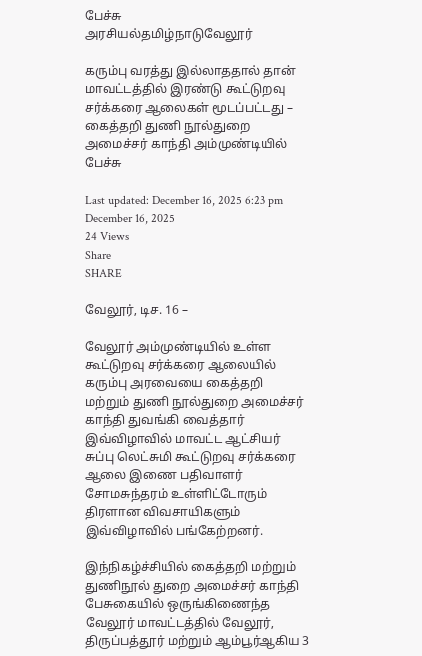பேச்சு
அரசியல்தமிழ்நாடுவேலூர்

கரும்பு வரத்து இல்லாததால் தான் மாவட்டத்தில் இரண்டு கூட்டுறவு சர்க்கரை ஆலைகள் மூடப்பட்டது – கைத்தறி துணி நூல்துறை அமைச்சர் காந்தி அம்முண்டியில் பேச்சு

Last updated: December 16, 2025 6:23 pm
December 16, 2025
24 Views
Share
SHARE

வேலூர், டிச. 16 –

வேலூர் அம்முண்டியில் உள்ள கூட்டுறவு சர்க்கரை ஆலையில் கரும்பு அரவையை கைத்தறி மற்றும் துணி நூல்துறை அமைச்சர் காந்தி துவங்கி வைத்தார் இவ்விழாவில் மாவட்ட ஆட்சியர் சுப்பு லெட்சுமி கூட்டுறவு சர்க்கரை ஆலை இணை பதிவாளர் சோமசுந்தரம் உள்ளிட்டோரும் திரளான விவசாயிகளும் இவ்விழாவில் பங்கேற்றனர்.

இந்நிகழ்ச்சியில் கைத்தறி மற்றும் துணிநூல் துறை அமைச்சர் காந்தி பேசுகையில் ஒருங்கிணைந்த வேலூர் மாவட்டத்தில் வேலூர், திருப்பத்தூர் மற்றும் ஆம்பூர்ஆகிய 3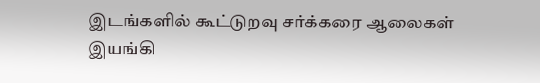இடங்களில் கூட்டுறவு சர்க்கரை ஆலைகள் இயங்கி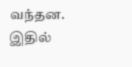வந்தன. இதில்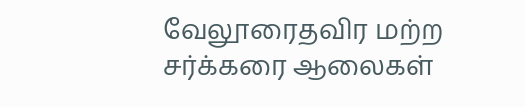வேலூரைதவிர மற்ற சர்க்கரை ஆலைகள்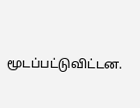மூடப்பட்டுவிட்டன.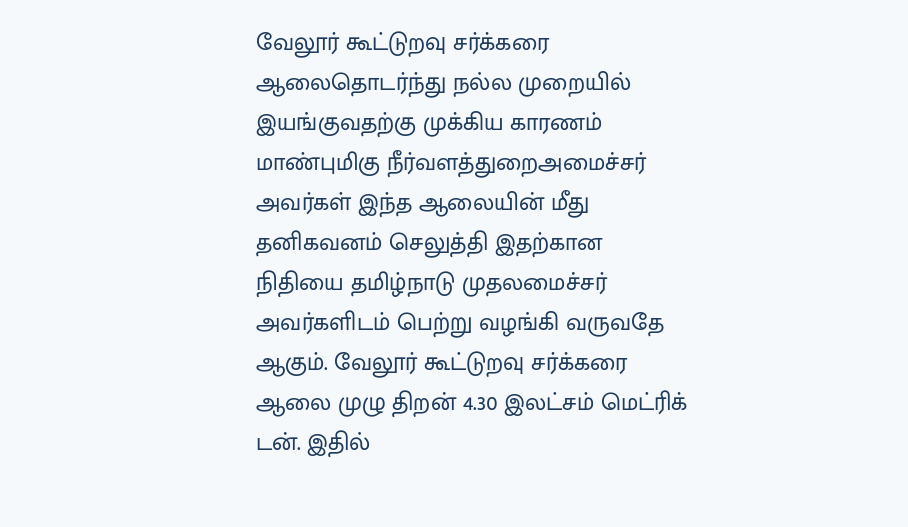வேலூர் கூட்டுறவு சர்க்கரை ஆலைதொடர்ந்து நல்ல முறையில் இயங்குவதற்கு முக்கிய காரணம் மாண்புமிகு நீர்வளத்துறைஅமைச்சர் அவர்கள் இந்த ஆலையின் மீது தனிகவனம் செலுத்தி இதற்கான நிதியை தமிழ்நாடு முதலமைச்சர் அவர்களிடம் பெற்று வழங்கி வருவதே ஆகும். வேலூர் கூட்டுறவு சர்க்கரை ஆலை முழு திறன் 4.30 இலட்சம் மெட்ரிக் டன். இதில்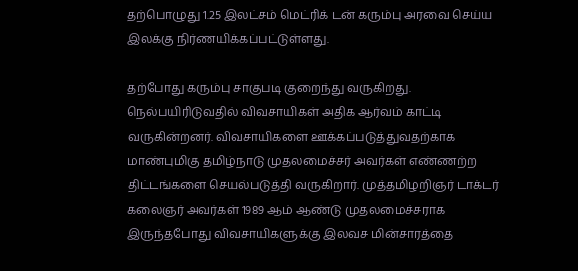தற்பொழுது 1.25 இலட்சம் மெட்ரிக் டன் கரும்பு அரவை செய்ய இலக்கு நிர்ணயிக்கப்பட்டுள்ளது.

தற்போது கரும்பு சாகுபடி குறைந்து வருகிறது. நெல்பயிரிடுவதில் விவசாயிகள் அதிக ஆர்வம் காட்டி வருகின்றனர். விவசாயிகளை ஊக்கப்படுத்துவதற்காக மாண்புமிகு தமிழ்நாடு முதலமைச்சர் அவர்கள் எண்ணற்ற திட்டங்களை செயல்படுத்தி வருகிறார். முத்தமிழறிஞர் டாக்டர் கலைஞர் அவர்கள் 1989 ஆம் ஆண்டு முதலமைச்சராக இருந்தபோது விவசாயிகளுக்கு இலவச மின்சாரத்தை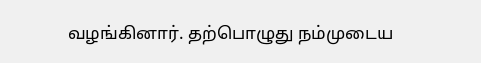வழங்கினார். தற்பொழுது நம்முடைய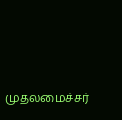முதலமைச்சர்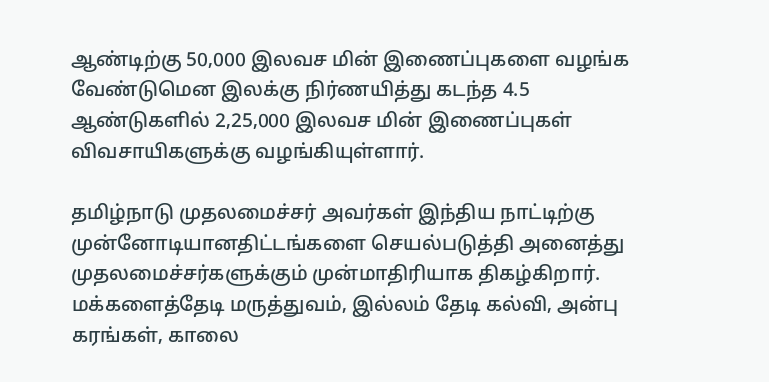ஆண்டிற்கு 50,000 இலவச மின் இணைப்புகளை வழங்க வேண்டுமென இலக்கு நிர்ணயித்து கடந்த 4.5 ஆண்டுகளில் 2,25,000 இலவச மின் இணைப்புகள் விவசாயிகளுக்கு வழங்கியுள்ளார்.

தமிழ்நாடு முதலமைச்சர் அவர்கள் இந்திய நாட்டிற்கு முன்னோடியானதிட்டங்களை செயல்படுத்தி அனைத்து முதலமைச்சர்களுக்கும் முன்மாதிரியாக திகழ்கிறார். மக்களைத்தேடி மருத்துவம், இல்லம் தேடி கல்வி, அன்பு கரங்கள், காலை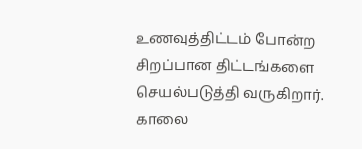உணவுத்திட்டம் போன்ற சிறப்பான திட்டங்களை செயல்படுத்தி வருகிறார். காலை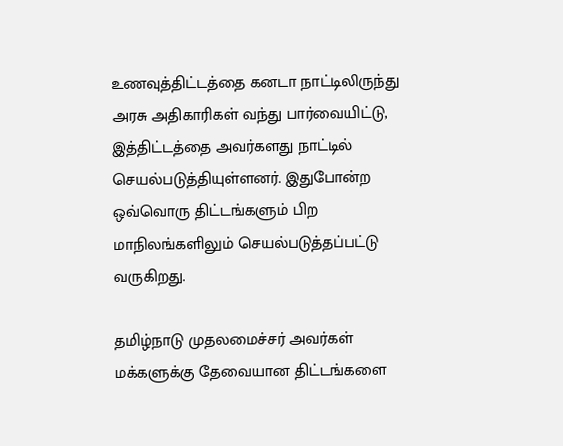உணவுத்திட்டத்தை கனடா நாட்டிலிருந்து அரசு அதிகாரிகள் வந்து பார்வையிட்டு, இத்திட்டத்தை அவர்களது நாட்டில் செயல்படுத்தியுள்ளனர். இதுபோன்ற ஒவ்வொரு திட்டங்களும் பிற மாநிலங்களிலும் செயல்படுத்தப்பட்டு வருகிறது.

தமிழ்நாடு முதலமைச்சர் அவர்கள் மக்களுக்கு தேவையான திட்டங்களை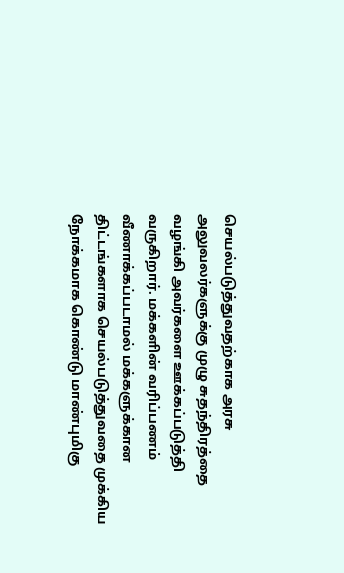செயல்படுத்துவதற்காக அரசு அலுவலர்களுக்கு முழு சுதந்திரத்தை வழங்கி அவர்களை ஊக்கப்படுத்தி வருகிறார். மக்களின் வரிப்பணம் வீணாக்கப்படாமல் மக்களுக்கான திட்டங்களாக செயல்படுத்துவதை முக்கிய நோக்கமாக கொண்டு மாண்புமிகு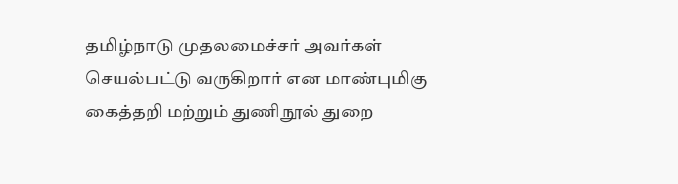தமிழ்நாடு முதலமைச்சர் அவர்கள் செயல்பட்டு வருகிறார் என மாண்புமிகு கைத்தறி மற்றும் துணிநூல் துறை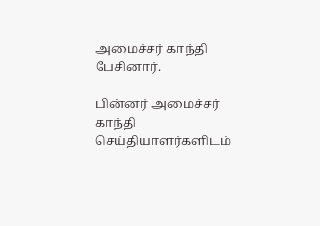அமைச்சர் காந்தி பேசினார்.

பின்னர் அமைச்சர் காந்தி செய்தியாளர்களிடம்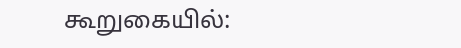கூறுகையில்: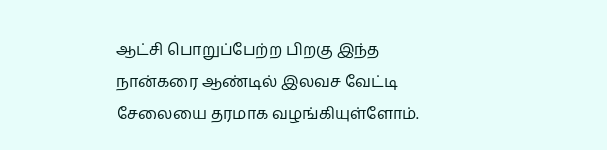ஆட்சி பொறுப்பேற்ற பிறகு இந்த நான்கரை ஆண்டில் இலவச வேட்டி சேலையை தரமாக வழங்கியுள்ளோம்.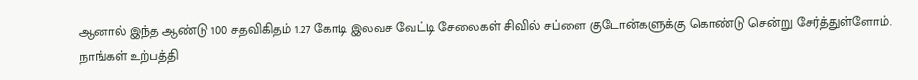ஆனால் இந்த ஆண்டு 100 சதவிகிதம் 1.27 கோடி இலவச வேட்டி சேலைகள் சிவில் சப்ளை குடோன்களுக்கு கொண்டு சென்று சேர்த்துள்ளோம். நாங்கள் உற்பத்தி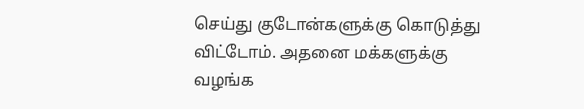செய்து குடோன்களுக்கு கொடுத்து விட்டோம். அதனை மக்களுக்கு வழங்க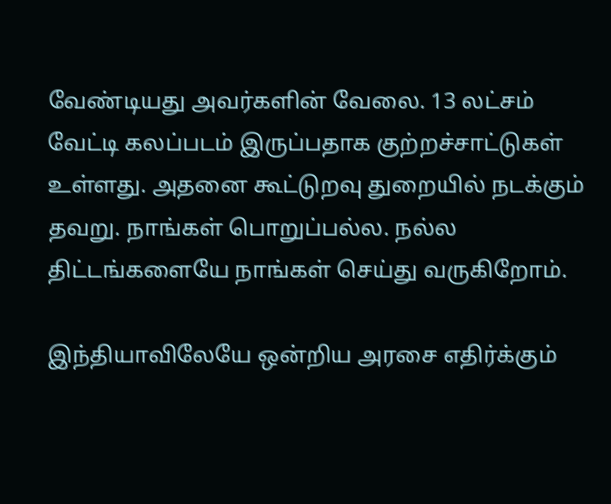வேண்டியது அவர்களின் வேலை. 13 லட்சம் வேட்டி கலப்படம் இருப்பதாக குற்றச்சாட்டுகள் உள்ளது. அதனை கூட்டுறவு துறையில் நடக்கும் தவறு. நாங்கள் பொறுப்பல்ல. நல்ல திட்டங்களையே நாங்கள் செய்து வருகிறோம்.

இந்தியாவிலேயே ஒன்றிய அரசை எதிர்க்கும்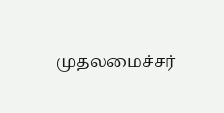முதலமைச்சர்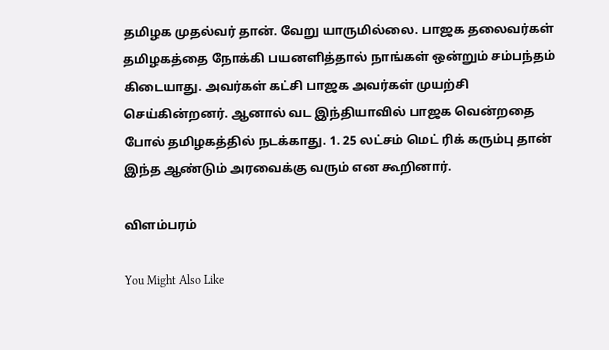தமிழக முதல்வர் தான். வேறு யாருமில்லை. பாஜக தலைவர்கள் தமிழகத்தை நோக்கி பயனளித்தால் நாங்கள் ஒன்றும் சம்பந்தம் கிடையாது. அவர்கள் கட்சி பாஜக அவர்கள் முயற்சி செய்கின்றனர். ஆனால் வட இந்தியாவில் பாஜக வென்றதை போல் தமிழகத்தில் நடக்காது. 1. 25 லட்சம் மெட் ரிக் கரும்பு தான் இந்த ஆண்டும் அரவைக்கு வரும் என கூறினார்.

விளம்பரம்

You Might Also Like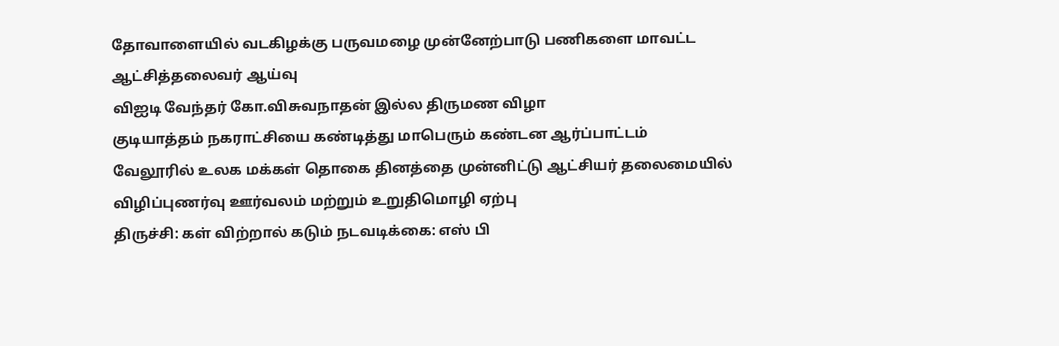தோவாளையில் வடகிழக்கு பருவமழை முன்னேற்பாடு பணிகளை மாவட்ட ஆட்சித்தலைவர் ஆய்வு
விஐடி வேந்தர் கோ.விசுவநாதன் இல்ல திருமண விழா
குடியாத்தம் நகராட்சியை கண்டித்து மாபெரும் கண்டன ஆர்ப்பாட்டம்
வேலூரில் உலக மக்கள் தொகை தினத்தை முன்னிட்டு ஆட்சியர் தலைமையில் விழிப்புணர்வு ஊர்வலம் மற்றும் உறுதிமொழி ஏற்பு
திருச்சி: கள் விற்றால் கடும் நடவடிக்கை: எஸ் பி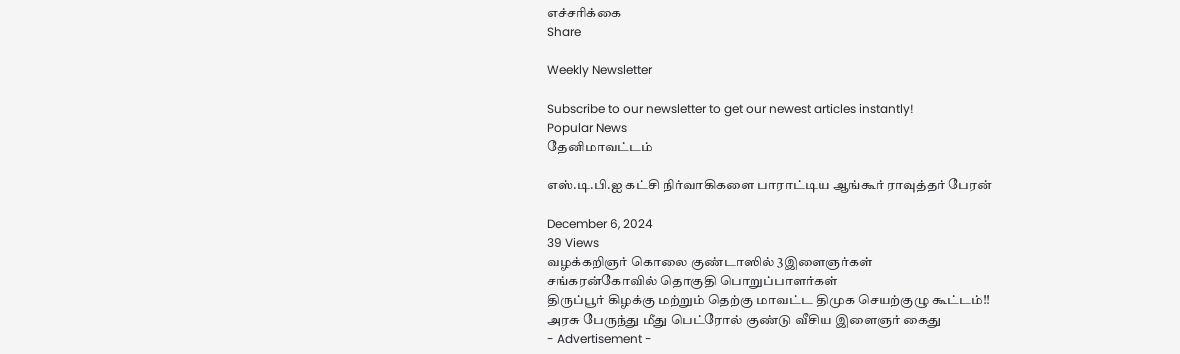எச்சரிக்கை
Share

Weekly Newsletter

Subscribe to our newsletter to get our newest articles instantly!
Popular News
தேனிமாவட்டம்

எஸ்.டி.பி.ஐ கட்சி நிர்வாகிகளை பாராட்டிய ஆங்கூர் ராவுத்தர் பேரன்

December 6, 2024
39 Views
வழக்கறிஞர் கொலை குண்டாஸில் 3இளைஞர்கள்
சங்கரன்கோவில் தொகுதி பொறுப்பாளர்கள்
திருப்பூர் கிழக்கு மற்றும் தெற்கு மாவட்ட திமுக செயற்குழு கூட்டம்!!
அரசு பேருந்து மீது பெட்ரோல் குண்டு வீசிய இளைஞர் கைது
- Advertisement -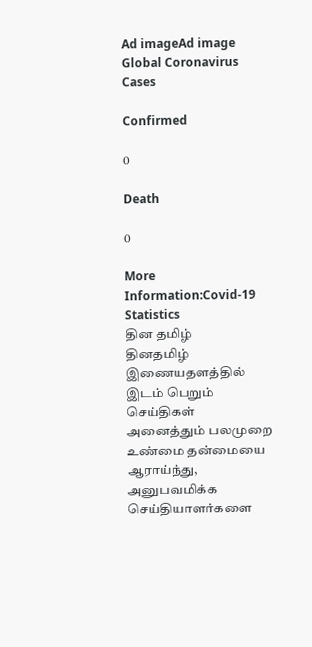Ad imageAd image
Global Coronavirus Cases

Confirmed

0

Death

0

More Information:Covid-19 Statistics
தின தமிழ்
தினதமிழ் இணையதளத்தில் இடம் பெறும் செய்திகள் அனைத்தும் பலமுறை உண்மை தன்மையை ஆராய்ந்து, அனுபவமிக்க செய்தியாளர்களை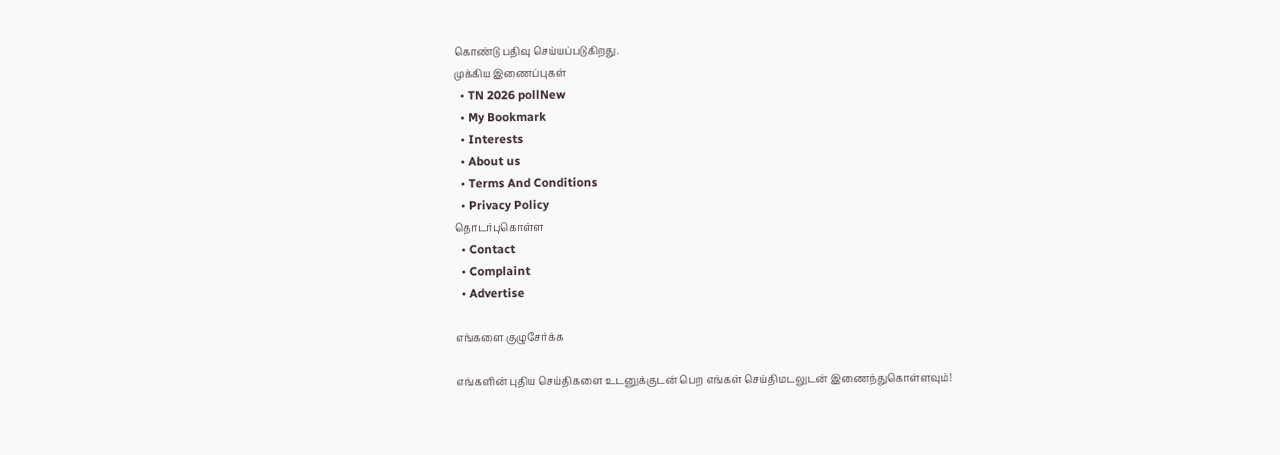கொண்டு பதிவு செய்யப்படுகிறது.
முக்கிய இணைப்புகள்
  • TN 2026 pollNew
  • My Bookmark
  • Interests
  • About us
  • Terms And Conditions
  • Privacy Policy
தொடர்புகொள்ள
  • Contact
  • Complaint
  • Advertise

எங்களை குழுசேர்க்க

எங்களின் புதிய செய்திகளை உடனுக்குடன் பெற எங்கள் செய்திமடலுடன் இணைந்துகொள்ளவும்!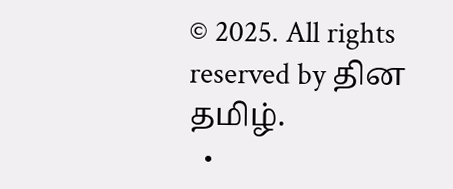© 2025. All rights reserved by தின தமிழ்.
  •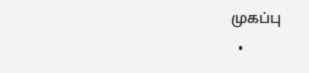முகப்பு
  •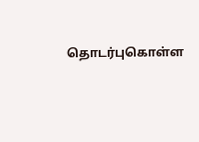தொடர்புகொள்ள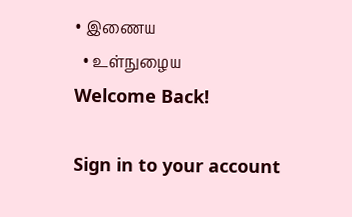• இணைய
  • உள்நுழைய
Welcome Back!

Sign in to your account